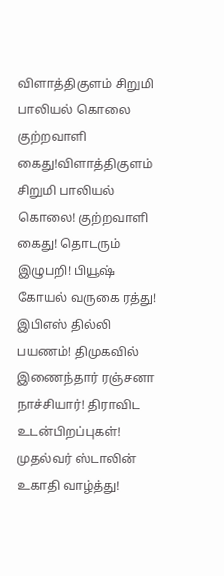விளாத்திகுளம் சிறுமி பாலியல் கொலை குற்றவாளி கைது!விளாத்திகுளம் சிறுமி பாலியல் கொலை! குற்றவாளி கைது! தொடரும் இழுபறி! பியூஷ் கோயல் வருகை ரத்து! இபிஎஸ் தில்லி பயணம்! திமுகவில் இணைந்தார் ரஞ்சனா நாச்சியார்! திராவிட உடன்பிறப்புகள்! முதல்வர் ஸ்டாலின் உகாதி வாழ்த்து!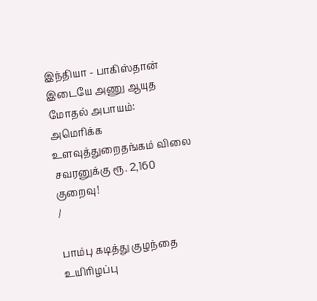இந்தியா - பாகிஸ்தான் இடையே அணு ஆயுத மோதல் அபாயம்: அமெரிக்க உளவுத்துறைதங்கம் விலை சவரனுக்கு ரூ. 2,160 குறைவு!
/

பாம்பு கடித்து குழந்தை உயிரிழப்பு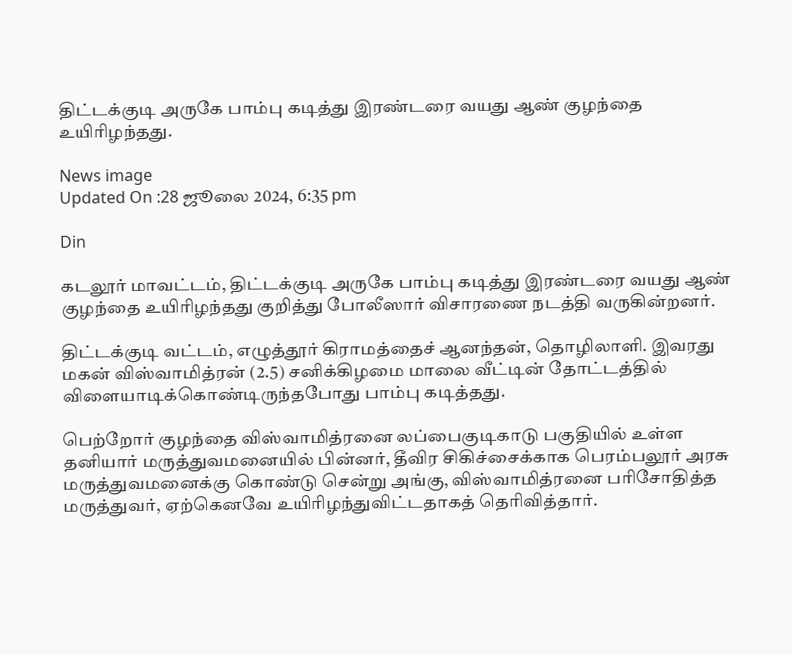திட்டக்குடி அருகே பாம்பு கடித்து இரண்டரை வயது ஆண் குழந்தை உயிரிழந்தது.

News image
Updated On :28 ஜூலை 2024, 6:35 pm

Din

கடலூர் மாவட்டம், திட்டக்குடி அருகே பாம்பு கடித்து இரண்டரை வயது ஆண் குழந்தை உயிரிழந்தது குறித்து போலீஸார் விசாரணை நடத்தி வருகின்றனர்.

திட்டக்குடி வட்டம், எழுத்தூர் கிராமத்தைச் ஆனந்தன், தொழிலாளி. இவரது மகன் விஸ்வாமித்ரன் (2.5) சனிக்கிழமை மாலை வீட்டின் தோட்டத்தில் விளையாடிக்கொண்டிருந்தபோது பாம்பு கடித்தது.

பெற்றோர் குழந்தை விஸ்வாமித்ரனை லப்பைகுடிகாடு பகுதியில் உள்ள தனியார் மருத்துவமனையில் பின்னர், தீவிர சிகிச்சைக்காக பெரம்பலூர் அரசு மருத்துவமனைக்கு கொண்டு சென்று அங்கு, விஸ்வாமித்ரனை பரிசோதித்த மருத்துவர், ஏற்கெனவே உயிரிழந்துவிட்டதாகத் தெரிவித்தார்.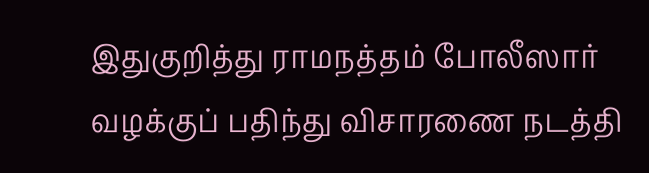இதுகுறித்து ராமநத்தம் போலீஸார் வழக்குப் பதிந்து விசாரணை நடத்தி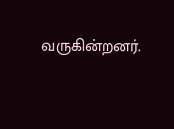வருகின்றனர்.